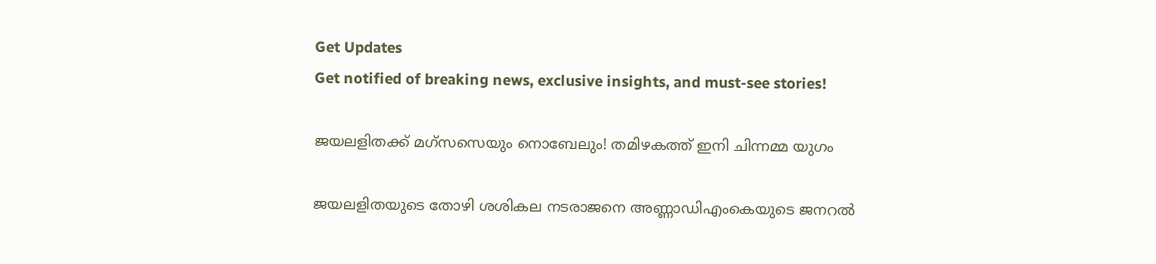Get Updates
Get notified of breaking news, exclusive insights, and must-see stories!

ജയലളിതക്ക് മഗ്‌സസെയും നൊബേലും! തമിഴകത്ത് ഇനി ചിന്നമ്മ യുഗം

ജയലളിതയുടെ തോഴി ശശികല നടരാജനെ അണ്ണാഡിഎംകെയുടെ ജനറല്‍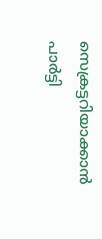സെക്രട്ടറിയാക്കാന്‍ പാര്‍ട്ടി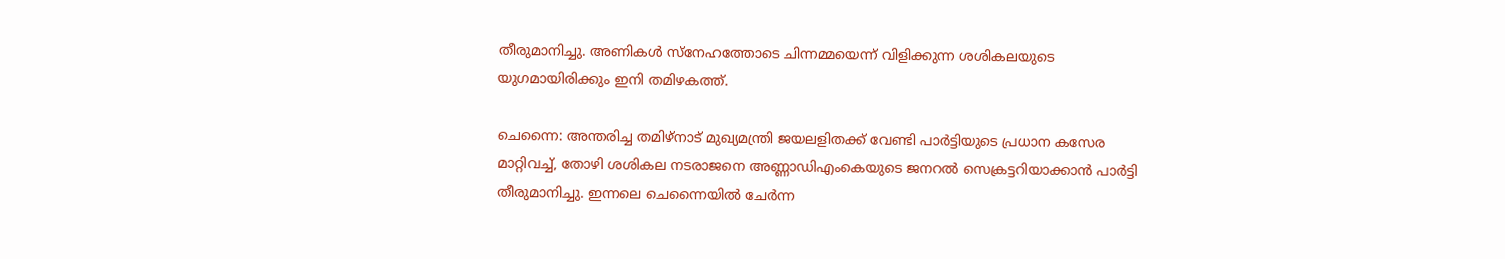തീരുമാനിച്ചു. അണികള്‍ സ്‌നേഹത്തോടെ ചിന്നമ്മയെന്ന് വിളിക്കുന്ന ശശികലയുടെ യുഗമായിരിക്കും ഇനി തമിഴകത്ത്.

ചെന്നൈ: അന്തരിച്ച തമിഴ്‌നാട് മുഖ്യമന്ത്രി ജയലളിതക്ക് വേണ്ടി പാര്‍ട്ടിയുടെ പ്രധാന കസേര മാറ്റിവച്ച്, തോഴി ശശികല നടരാജനെ അണ്ണാഡിഎംകെയുടെ ജനറല്‍ സെക്രട്ടറിയാക്കാന്‍ പാര്‍ട്ടി തീരുമാനിച്ചു. ഇന്നലെ ചെന്നൈയില്‍ ചേര്‍ന്ന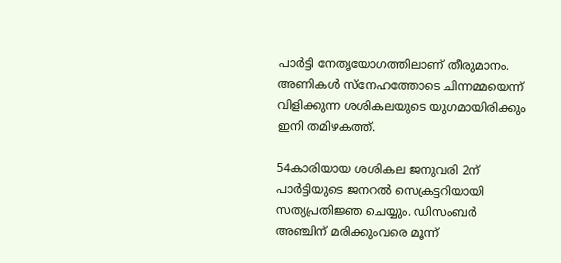പാര്‍ട്ടി നേതൃയോഗത്തിലാണ് തീരുമാനം. അണികള്‍ സ്‌നേഹത്തോടെ ചിന്നമ്മയെന്ന് വിളിക്കുന്ന ശശികലയുടെ യുഗമായിരിക്കും ഇനി തമിഴകത്ത്.

54കാരിയായ ശശികല ജനുവരി 2ന് പാര്‍ട്ടിയുടെ ജനറല്‍ സെക്രട്ടറിയായി സത്യപ്രതിജ്ഞ ചെയ്യും. ഡിസംബര്‍ അഞ്ചിന് മരിക്കുംവരെ മൂന്ന്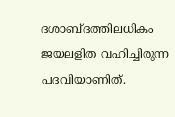ദശാബ്ദത്തിലധികം ജയലളിത വഹിച്ചിരുന്ന പദവിയാണിത്.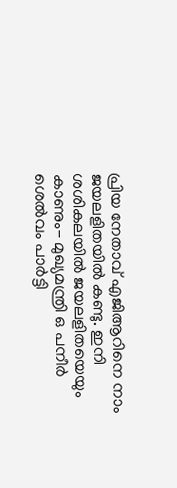പ്രിയ നേതാവ് എജിആറിനെ നാം ജയലളിതയില്‍ കണ്ടു. ഇനി ശശികലയില്‍ ജയലളിതയെയും കാണും- മുഖ്യമന്ത്രി ഒ പനീര്‍ ശെല്‍വം പാര്‍ട്ടി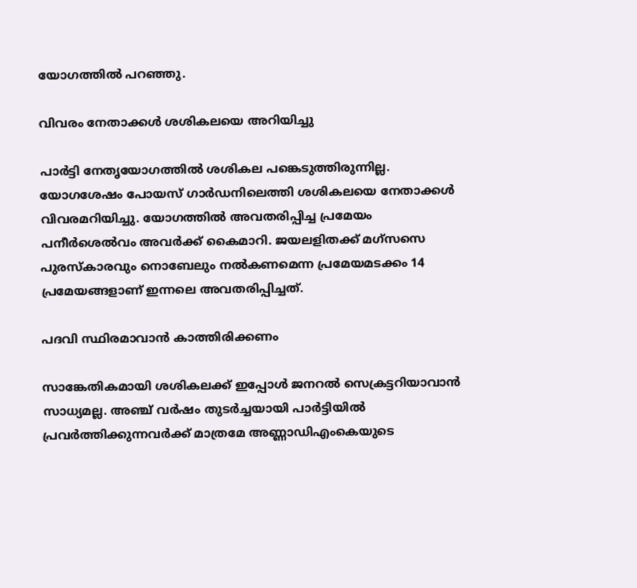യോഗത്തില്‍ പറഞ്ഞു.

വിവരം നേതാക്കള്‍ ശശികലയെ അറിയിച്ചു

പാര്‍ട്ടി നേതൃയോഗത്തില്‍ ശശികല പങ്കെടുത്തിരുന്നില്ല. യോഗശേഷം പോയസ് ഗാര്‍ഡനിലെത്തി ശശികലയെ നേതാക്കള്‍ വിവരമറിയിച്ചു. യോഗത്തില്‍ അവതരിപ്പിച്ച പ്രമേയം പനീര്‍ശെല്‍വം അവര്‍ക്ക് കൈമാറി. ജയലളിതക്ക് മഗ്‌സസെ പുരസ്‌കാരവും നൊബേലും നല്‍കണമെന്ന പ്രമേയമടക്കം 14 പ്രമേയങ്ങളാണ് ഇന്നലെ അവതരിപ്പിച്ചത്.

പദവി സ്ഥിരമാവാന്‍ കാത്തിരിക്കണം

സാങ്കേതികമായി ശശികലക്ക് ഇപ്പോള്‍ ജനറല്‍ സെക്രട്ടറിയാവാന്‍ സാധ്യമല്ല. അഞ്ച് വര്‍ഷം തുടര്‍ച്ചയായി പാര്‍ട്ടിയില്‍ പ്രവര്‍ത്തിക്കുന്നവര്‍ക്ക് മാത്രമേ അണ്ണാഡിഎംകെയുടെ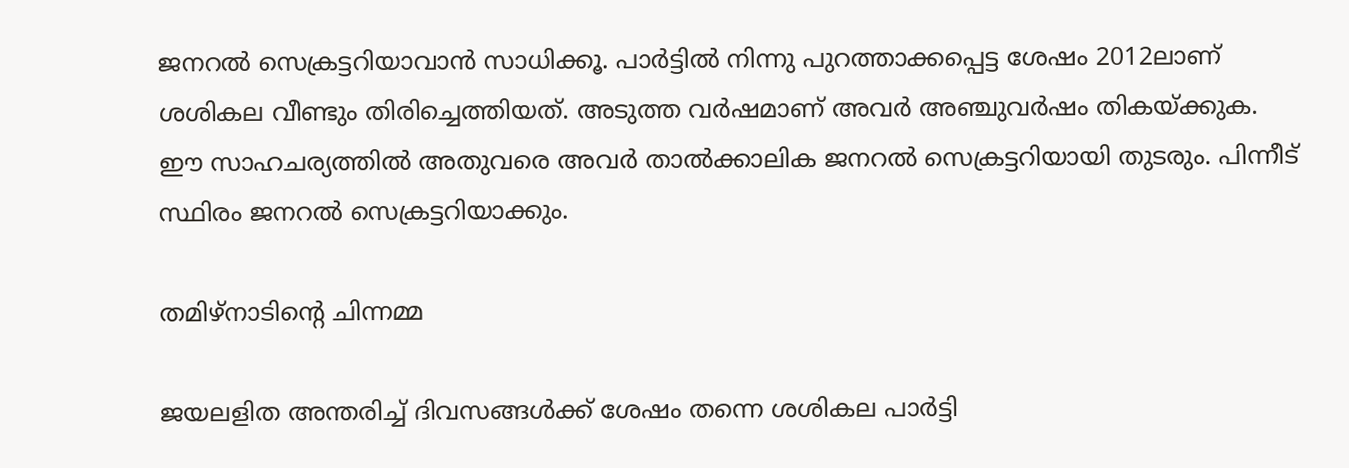ജനറല്‍ സെക്രട്ടറിയാവാന്‍ സാധിക്കൂ. പാര്‍ട്ടില്‍ നിന്നു പുറത്താക്കപ്പെട്ട ശേഷം 2012ലാണ് ശശികല വീണ്ടും തിരിച്ചെത്തിയത്. അടുത്ത വര്‍ഷമാണ് അവര്‍ അഞ്ചുവര്‍ഷം തികയ്ക്കുക. ഈ സാഹചര്യത്തില്‍ അതുവരെ അവര്‍ താല്‍ക്കാലിക ജനറല്‍ സെക്രട്ടറിയായി തുടരും. പിന്നീട് സ്ഥിരം ജനറല്‍ സെക്രട്ടറിയാക്കും.

തമിഴ്‌നാടിന്റെ ചിന്നമ്മ

ജയലളിത അന്തരിച്ച് ദിവസങ്ങള്‍ക്ക് ശേഷം തന്നെ ശശികല പാര്‍ട്ടി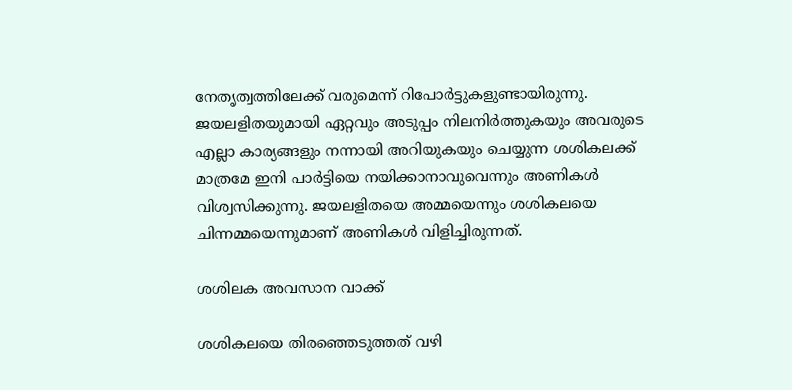നേതൃത്വത്തിലേക്ക് വരുമെന്ന് റിപോര്‍ട്ടുകളുണ്ടായിരുന്നു. ജയലളിതയുമായി ഏറ്റവും അടുപ്പം നിലനിര്‍ത്തുകയും അവരുടെ എല്ലാ കാര്യങ്ങളും നന്നായി അറിയുകയും ചെയ്യുന്ന ശശികലക്ക് മാത്രമേ ഇനി പാര്‍ട്ടിയെ നയിക്കാനാവുവെന്നും അണികള്‍ വിശ്വസിക്കുന്നു. ജയലളിതയെ അമ്മയെന്നും ശശികലയെ ചിന്നമ്മയെന്നുമാണ് അണികള്‍ വിളിച്ചിരുന്നത്.

ശശിലക അവസാന വാക്ക്

ശശികലയെ തിരഞ്ഞെടുത്തത് വഴി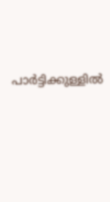പാര്‍ട്ടിക്കുള്ളില്‍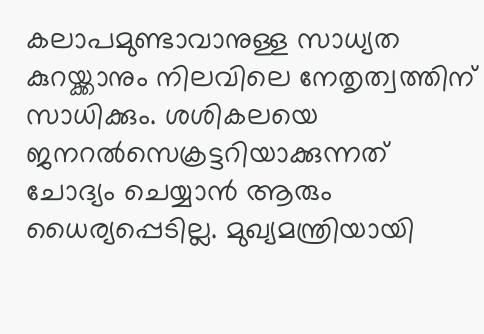കലാപമുണ്ടാവാനുള്ള സാധ്യത കുറയ്ക്കാനും നിലവിലെ നേതൃത്വത്തിന് സാധിക്കും. ശശികലയെ ജനറല്‍സെക്രട്ടറിയാക്കുന്നത് ചോദ്യം ചെയ്യാന്‍ ആരും ധൈര്യപ്പെടില്ല. മുഖ്യമന്ത്രിയായി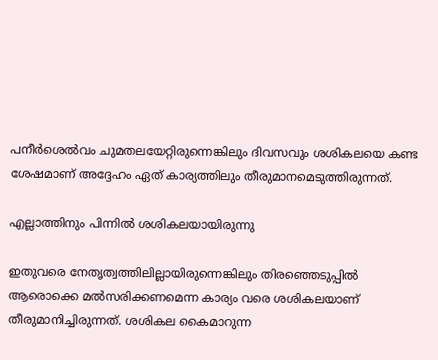പനീര്‍ശെല്‍വം ചുമതലയേറ്റിരുന്നെങ്കിലും ദിവസവും ശശികലയെ കണ്ട ശേഷമാണ് അദ്ദേഹം ഏത് കാര്യത്തിലും തീരുമാനമെടുത്തിരുന്നത്.

എല്ലാത്തിനും പിന്നില്‍ ശശികലയായിരുന്നു

ഇതുവരെ നേതൃത്വത്തിലില്ലായിരുന്നെങ്കിലും തിരഞ്ഞെടുപ്പില്‍ ആരൊക്കെ മല്‍സരിക്കണമെന്ന കാര്യം വരെ ശശികലയാണ് തീരുമാനിച്ചിരുന്നത്. ശശികല കൈമാറുന്ന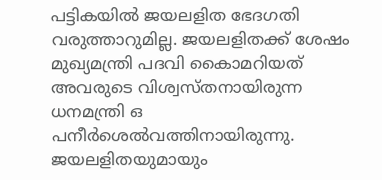പട്ടികയില്‍ ജയലളിത ഭേദഗതി വരുത്താറുമില്ല. ജയലളിതക്ക് ശേഷം മുഖ്യമന്ത്രി പദവി കൈാമറിയത് അവരുടെ വിശ്വസ്തനായിരുന്ന ധനമന്ത്രി ഒ പനീര്‍ശെല്‍വത്തിനായിരുന്നു. ജയലളിതയുമായും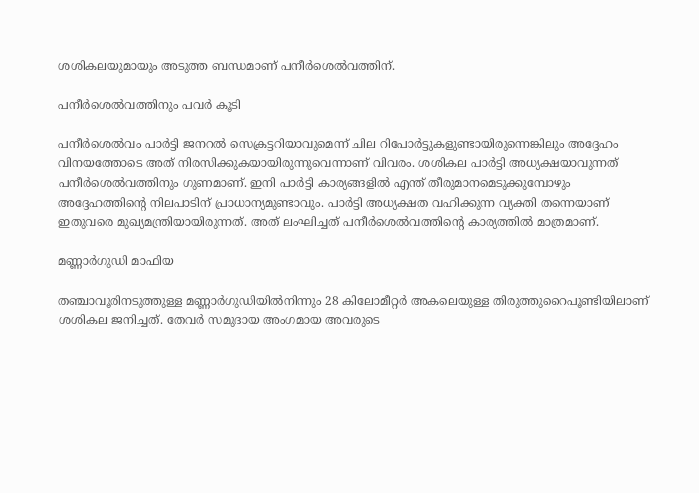ശശികലയുമായും അടുത്ത ബന്ധമാണ് പനീര്‍ശെല്‍വത്തിന്.

പനീര്‍ശെല്‍വത്തിനും പവര്‍ കൂടി

പനീര്‍ശെല്‍വം പാര്‍ട്ടി ജനറല്‍ സെക്രട്ടറിയാവുമെന്ന് ചില റിപോര്‍ട്ടുകളുണ്ടായിരുന്നെങ്കിലും അദ്ദേഹം വിനയത്തോടെ അത് നിരസിക്കുകയായിരുന്നുവെന്നാണ് വിവരം. ശശികല പാര്‍ട്ടി അധ്യക്ഷയാവുന്നത് പനീര്‍ശെല്‍വത്തിനും ഗുണമാണ്. ഇനി പാര്‍ട്ടി കാര്യങ്ങളില്‍ എന്ത് തീരുമാനമെടുക്കുമ്പോഴും അദ്ദേഹത്തിന്റെ നിലപാടിന് പ്രാധാന്യമുണ്ടാവും. പാര്‍ട്ടി അധ്യക്ഷത വഹിക്കുന്ന വ്യക്തി തന്നെയാണ് ഇതുവരെ മുഖ്യമന്ത്രിയായിരുന്നത്. അത് ലംഘിച്ചത് പനീര്‍ശെല്‍വത്തിന്റെ കാര്യത്തില്‍ മാത്രമാണ്.

മണ്ണാര്‍ഗുഡി മാഫിയ

തഞ്ചാവൂരിനടുത്തുള്ള മണ്ണാര്‍ഗുഡിയില്‍നിന്നും 28 കിലോമീറ്റര്‍ അകലെയുള്ള തിരുത്തുറൈപൂണ്ടിയിലാണ് ശശികല ജനിച്ചത്. തേവര്‍ സമുദായ അംഗമായ അവരുടെ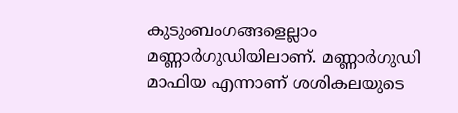കുടുംബംഗങ്ങളെല്ലാം മണ്ണാര്‍ഗുഡിയിലാണ്. മണ്ണാര്‍ഗുഡി മാഫിയ എന്നാണ് ശശികലയുടെ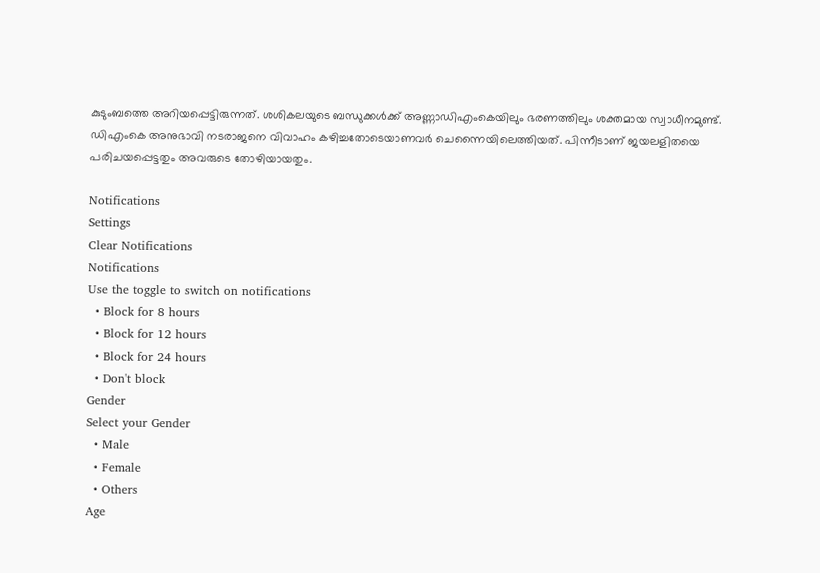കുടുംബത്തെ അറിയപ്പെട്ടിരുന്നത്. ശശികലയുടെ ബന്ധുക്കള്‍ക്ക് അണ്ണാഡിഎംകെയിലും ഭരണത്തിലും ശക്തമായ സ്വാധീനമുണ്ട്. ഡിഎംകെ അനുഭാവി നടരാജനെ വിവാഹം കഴിച്ചതോടെയാണവര്‍ ചെന്നൈയിലെത്തിയത്. പിന്നീടാണ് ജയലളിതയെ പരിചയപ്പെട്ടതും അവരുടെ തോഴിയായതും.

Notifications
Settings
Clear Notifications
Notifications
Use the toggle to switch on notifications
  • Block for 8 hours
  • Block for 12 hours
  • Block for 24 hours
  • Don't block
Gender
Select your Gender
  • Male
  • Female
  • Others
Age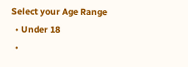Select your Age Range
  • Under 18
  •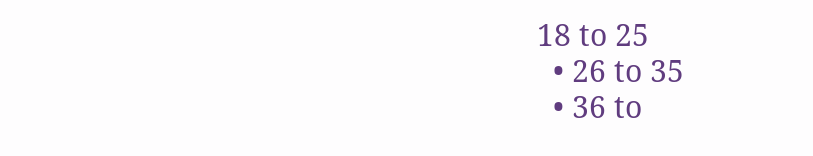18 to 25
  • 26 to 35
  • 36 to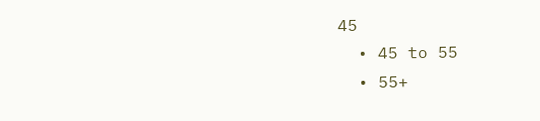45
  • 45 to 55
  • 55+